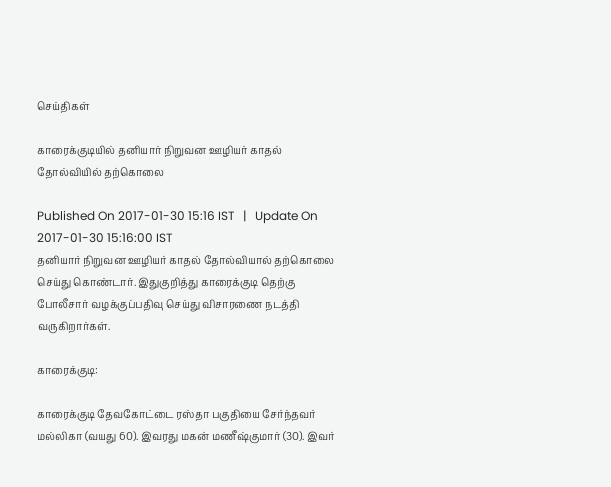செய்திகள்

காரைக்குடியில் தனியார் நிறுவன ஊழியர் காதல் தோல்வியில் தற்கொலை

Published On 2017-01-30 15:16 IST   |   Update On 2017-01-30 15:16:00 IST
தனியார் நிறுவன ஊழியர் காதல் தோல்வியால் தற்கொலை செய்து கொண்டார். இதுகுறித்து காரைக்குடி தெற்கு போலீசார் வழக்குப்பதிவு செய்து விசாரணை நடத்தி வருகிறார்கள்.

காரைக்குடி:

காரைக்குடி தேவகோட்டை ரஸ்தா பகுதியை சேர்ந்தவர் மல்லிகா (வயது 60). இவரது மகன் மணீஷ்குமார் (30). இவர்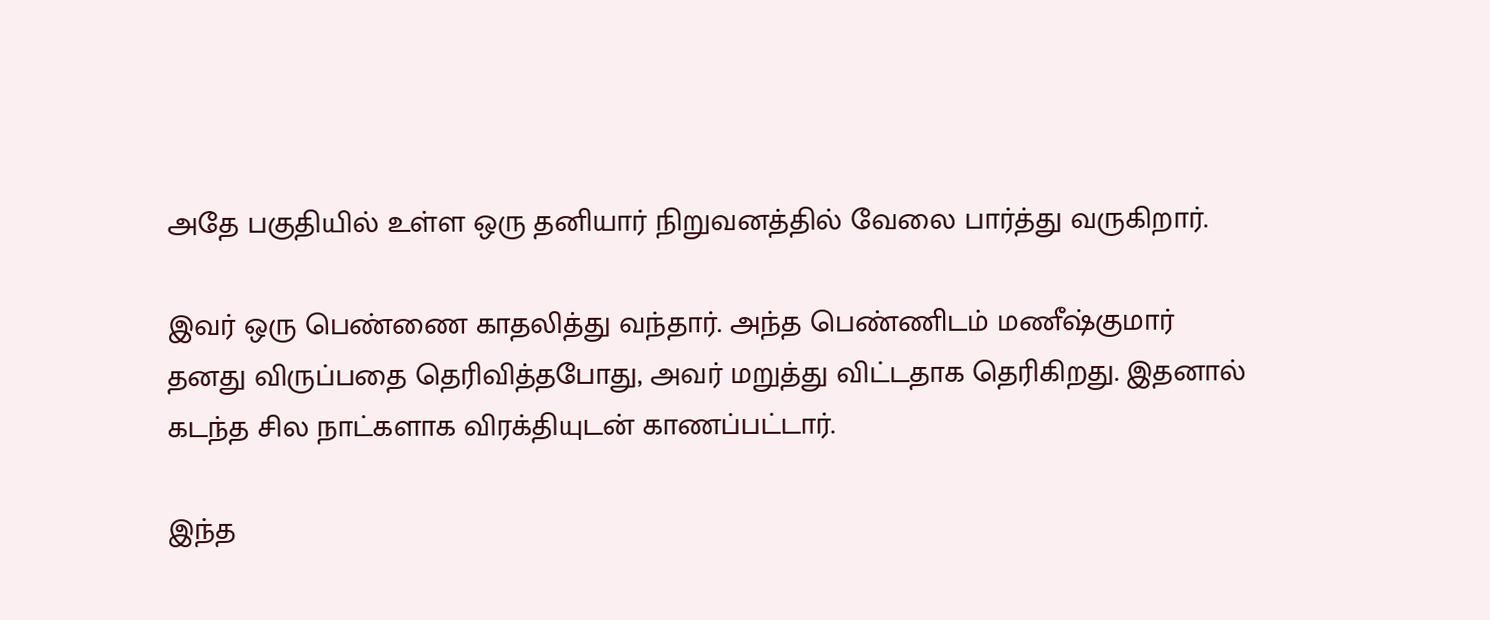அதே பகுதியில் உள்ள ஒரு தனியார் நிறுவனத்தில் வேலை பார்த்து வருகிறார்.

இவர் ஒரு பெண்ணை காதலித்து வந்தார். அந்த பெண்ணிடம் மணீஷ்குமார் தனது விருப்பதை தெரிவித்தபோது, அவர் மறுத்து விட்டதாக தெரிகிறது. இதனால் கடந்த சில நாட்களாக விரக்தியுடன் காணப்பட்டார்.

இந்த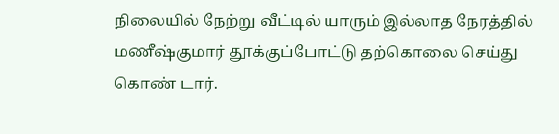நிலையில் நேற்று வீட்டில் யாரும் இல்லாத நேரத்தில் மணீஷ்குமார் தூக்குப்போட்டு தற்கொலை செய்து கொண் டார்.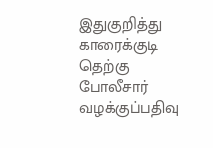இதுகுறித்து காரைக்குடி தெற்கு போலீசார் வழக்குப்பதிவு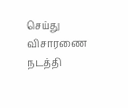செய்து விசாரணை நடத்தி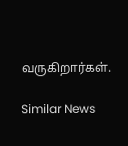வருகிறார்கள்.

Similar News